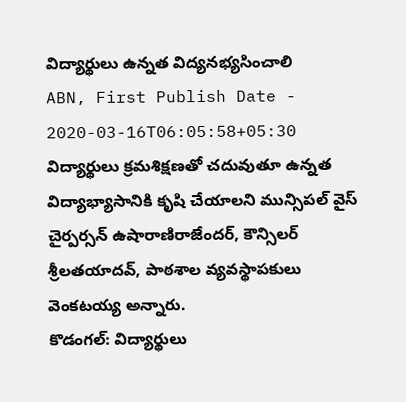విద్యార్థులు ఉన్నత విద్యనభ్యసించాలి
ABN, First Publish Date - 2020-03-16T06:05:58+05:30
విద్యార్థులు క్రమశిక్షణతో చదువుతూ ఉన్నత విద్యాభ్యాసానికి కృషి చేయాలని మున్సిపల్ వైస్ చైర్పర్సన్ ఉషారాణిరాజేందర్, కౌన్సిలర్ శ్రీలతయాదవ్, పాఠశాల వ్యవస్థాపకులు వెంకటయ్య అన్నారు.
కొడంగల్: విద్యార్థులు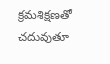క్రమశిక్షణతో చదువుతూ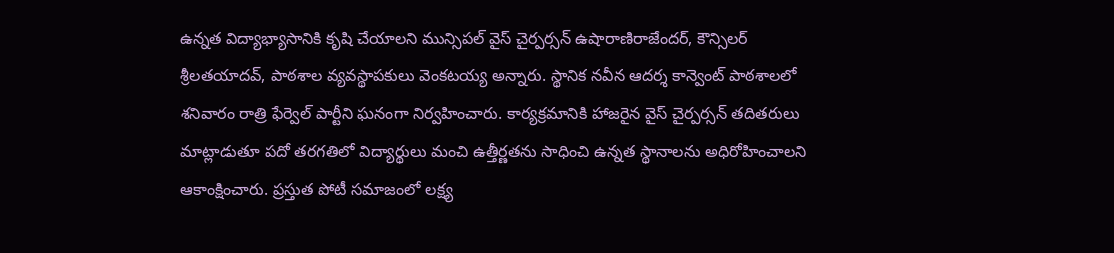ఉన్నత విద్యాభ్యాసానికి కృషి చేయాలని మున్సిపల్ వైస్ చైర్పర్సన్ ఉషారాణిరాజేందర్, కౌన్సిలర్ శ్రీలతయాదవ్, పాఠశాల వ్యవస్థాపకులు వెంకటయ్య అన్నారు. స్థానిక నవీన ఆదర్శ కాన్వెంట్ పాఠశాలలో శనివారం రాత్రి ఫేర్వెల్ పార్టీని ఘనంగా నిర్వహించారు. కార్యక్రమానికి హాజరైన వైస్ చైర్పర్సన్ తదితరులు మాట్లాడుతూ పదో తరగతిలో విద్యార్థులు మంచి ఉత్తీర్ణతను సాధించి ఉన్నత స్థానాలను అధిరోహించాలని ఆకాంక్షించారు. ప్రస్తుత పోటీ సమాజంలో లక్ష్య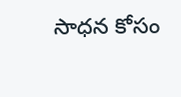సాధన కోసం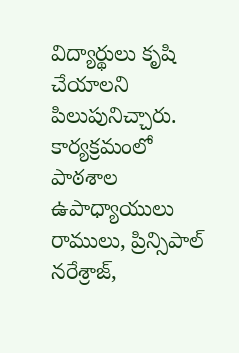విద్యార్థులు కృషి చేయాలని పిలుపునిచ్చారు. కార్యక్రమంలో పాఠశాల ఉపాధ్యాయులు రాములు, ప్రిన్సిపాల్ నరేశ్రాజ్,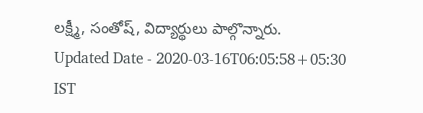లక్ష్మీ, సంతోష్, విద్యార్థులు పాల్గొన్నారు.
Updated Date - 2020-03-16T06:05:58+05:30 IST